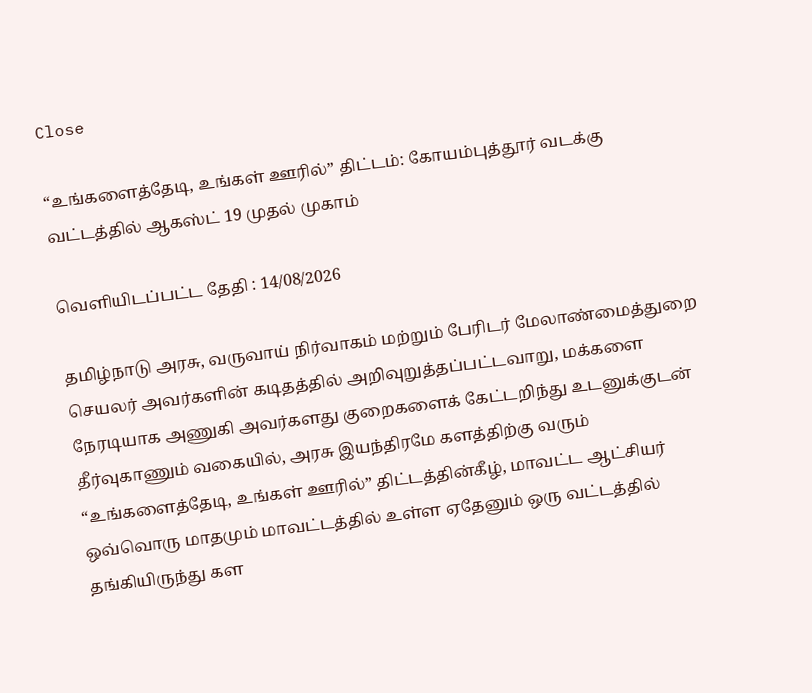Close

“உங்களைத்தேடி, உங்கள் ஊரில்” திட்டம்: கோயம்புத்தூர் வடக்கு வட்டத்தில் ஆகஸ்ட் 19 முதல் முகாம்

வெளியிடப்பட்ட தேதி : 14/08/2026

தமிழ்நாடு அரசு, வருவாய் நிர்வாகம் மற்றும் பேரிடர் மேலாண்மைத்துறை செயலர் அவர்களின் கடிதத்தில் அறிவுறுத்தப்பட்டவாறு, மக்களை நேரடியாக அணுகி அவர்களது குறைகளைக் கேட்டறிந்து உடனுக்குடன் தீர்வுகாணும் வகையில், அரசு இயந்திரமே களத்திற்கு வரும் “உங்களைத்தேடி, உங்கள் ஊரில்” திட்டத்தின்கீழ், மாவட்ட ஆட்சியர் ஒவ்வொரு மாதமும் மாவட்டத்தில் உள்ள ஏதேனும் ஒரு வட்டத்தில் தங்கியிருந்து கள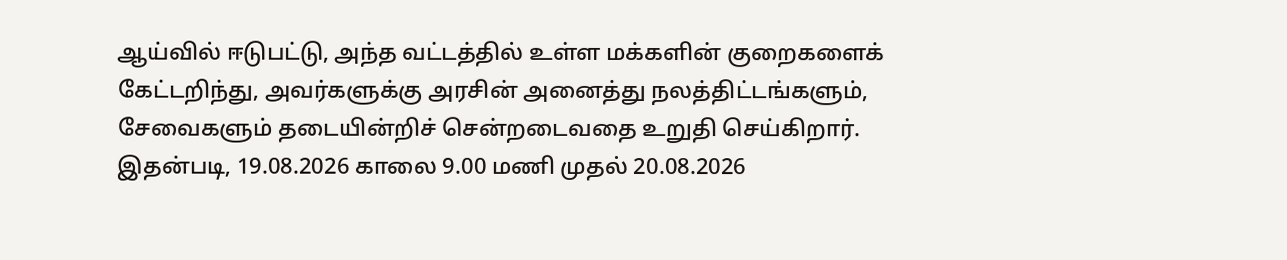ஆய்வில் ஈடுபட்டு, அந்த வட்டத்தில் உள்ள மக்களின் குறைகளைக் கேட்டறிந்து, அவர்களுக்கு அரசின் அனைத்து நலத்திட்டங்களும், சேவைகளும் தடையின்றிச் சென்றடைவதை உறுதி செய்கிறார்.
இதன்படி, 19.08.2026 காலை 9.00 மணி முதல் 20.08.2026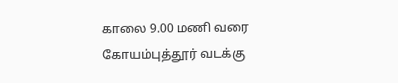காலை 9.00 மணி வரை கோயம்புத்தூர் வடக்கு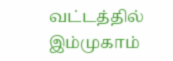வட்டத்தில் இம்முகாம்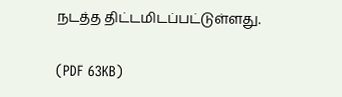நடத்த திட்டமிடப்பட்டுள்ளது.

(PDF 63KB)